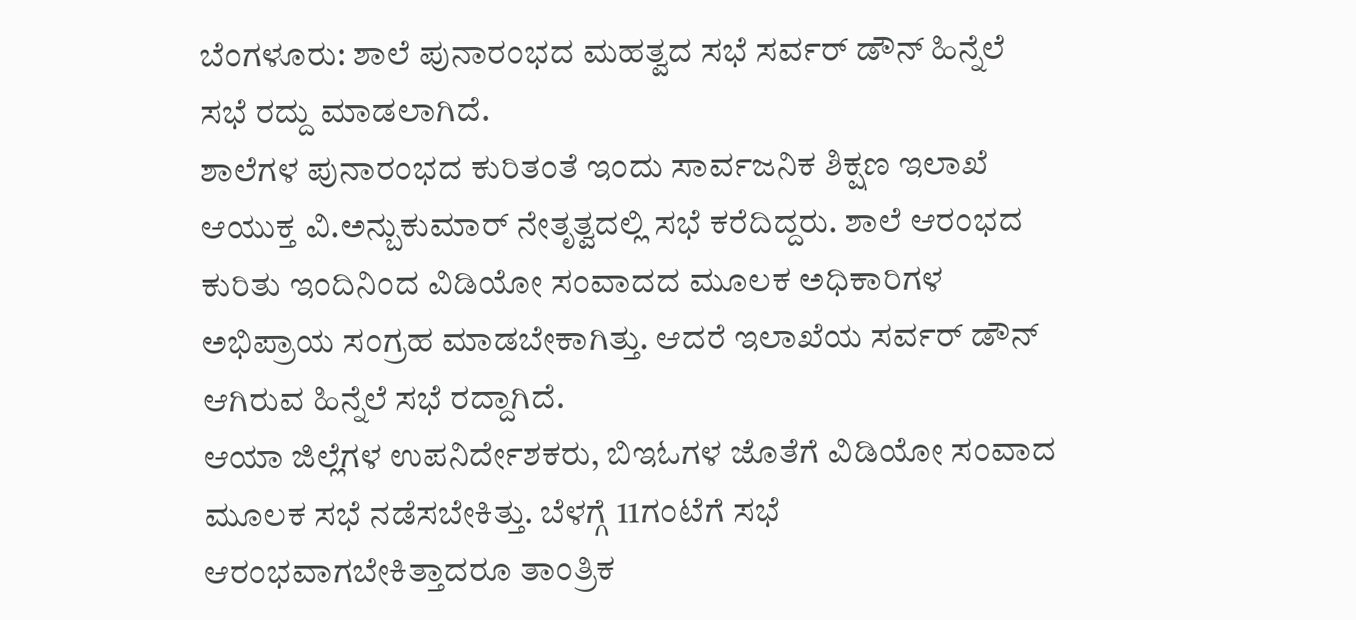ಬೆಂಗಳೂರು: ಶಾಲೆ ಪುನಾರಂಭದ ಮಹತ್ವದ ಸಭೆ ಸರ್ವರ್ ಡೌನ್ ಹಿನ್ನೆಲೆ ಸಭೆ ರದ್ದು ಮಾಡಲಾಗಿದೆ.
ಶಾಲೆಗಳ ಪುನಾರಂಭದ ಕುರಿತಂತೆ ಇಂದು ಸಾರ್ವಜನಿಕ ಶಿಕ್ಷಣ ಇಲಾಖೆ ಆಯುಕ್ತ ವಿ.ಅನ್ಬುಕುಮಾರ್ ನೇತೃತ್ವದಲ್ಲಿ ಸಭೆ ಕರೆದಿದ್ದರು. ಶಾಲೆ ಆರಂಭದ ಕುರಿತು ಇಂದಿನಿಂದ ವಿಡಿಯೋ ಸಂವಾದದ ಮೂಲಕ ಅಧಿಕಾರಿಗಳ ಅಭಿಪ್ರಾಯ ಸಂಗ್ರಹ ಮಾಡಬೇಕಾಗಿತ್ತು. ಆದರೆ ಇಲಾಖೆಯ ಸರ್ವರ್ ಡೌನ್ ಆಗಿರುವ ಹಿನ್ನೆಲೆ ಸಭೆ ರದ್ದಾಗಿದೆ.
ಆಯಾ ಜಿಲ್ಲೆಗಳ ಉಪನಿರ್ದೇಶಕರು, ಬಿಇಓಗಳ ಜೊತೆಗೆ ವಿಡಿಯೋ ಸಂವಾದ ಮೂಲಕ ಸಭೆ ನಡೆಸಬೇಕಿತ್ತು. ಬೆಳಗ್ಗೆ 11ಗಂಟೆಗೆ ಸಭೆ ಆರಂಭವಾಗಬೇಕಿತ್ತಾದರೂ ತಾಂತ್ರಿಕ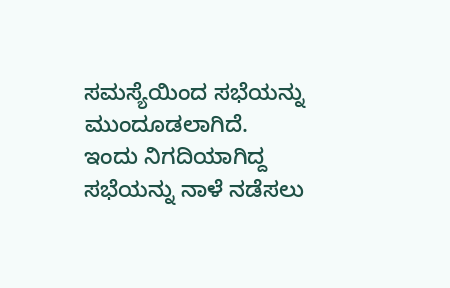ಸಮಸ್ಯೆಯಿಂದ ಸಭೆಯನ್ನು ಮುಂದೂಡಲಾಗಿದೆ.
ಇಂದು ನಿಗದಿಯಾಗಿದ್ದ ಸಭೆಯನ್ನು ನಾಳೆ ನಡೆಸಲು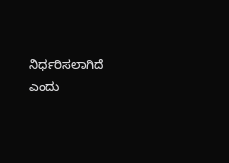ನಿರ್ಧರಿಸಲಾಗಿದೆ ಎಂದು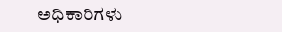ಅಧಿಕಾರಿಗಳು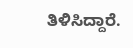ತಿಳಿಸಿದ್ದಾರೆ.